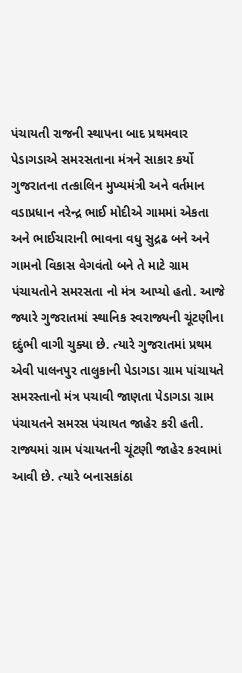પંચાયતી રાજની સ્થાપના બાદ પ્રથમવાર પેડાગડાએ સમરસતાના મંત્રને સાકાર કર્યો
ગુજરાતના તત્કાલિન મુખ્યમંત્રી અને વર્તમાન વડાપ્રધાન નરેન્દ્ર ભાઈ મોદીએ ગામમાં એકતા અને ભાઈચારાની ભાવના વધુ સુદ્રઢ બને અને ગામનો વિકાસ વેગવંતો બને તે માટે ગ્રામ પંચાયતોને સમરસતા નો મંત્ર આપ્યો હતો. આજે જ્યારે ગુજરાતમાં સ્થાનિક સ્વરાજ્યની ચૂંટણીના દદુંભી વાગી ચુક્યા છે. ત્યારે ગુજરાતમાં પ્રથમ એવી પાલનપુર તાલુકાની પેડાગડા ગ્રામ પાંચાયતે સમરસ્તાનો મંત્ર પચાવી જાણતા પેડાગડા ગ્રામ પંચાયતને સમરસ પંચાયત જાહેર કરી હતી.
રાજ્યમાં ગ્રામ પંચાયતની ચૂંટણી જાહેર કરવામાં આવી છે. ત્યારે બનાસકાંઠા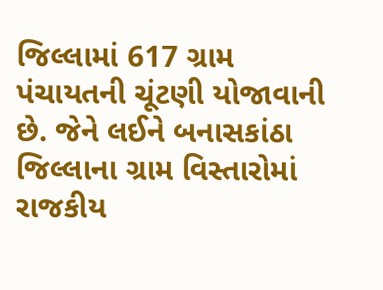જિલ્લામાં 617 ગ્રામ પંચાયતની ચૂંટણી યોજાવાની છે. જેને લઈને બનાસકાંઠા જિલ્લાના ગ્રામ વિસ્તારોમાં રાજકીય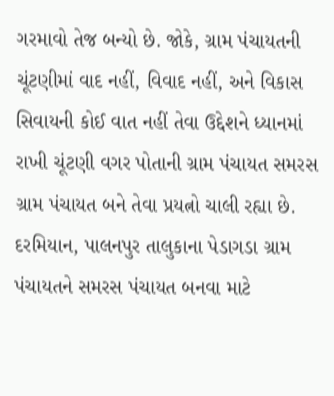ગરમાવો તેજ બન્યો છે. જોકે, ગ્રામ પંચાયતની ચૂંટણીમાં વાદ નહીં, વિવાદ નહીં, અને વિકાસ સિવાયની કોઈ વાત નહીં તેવા ઉદ્દેશને ધ્યાનમાં રાખી ચૂંટણી વગર પોતાની ગ્રામ પંચાયત સમરસ ગ્રામ પંચાયત બને તેવા પ્રયત્નો ચાલી રહ્યા છે.
દરમિયાન, પાલનપુર તાલુકાના પેડાગડા ગ્રામ પંચાયતને સમરસ પંચાયત બનવા માટે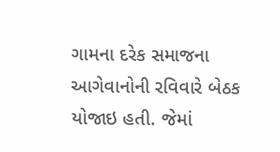ગામના દરેક સમાજના આગેવાનોની રવિવારે બેઠક યોજાઇ હતી. જેમાં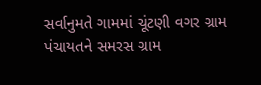સર્વાનુમતે ગામમાં ચૂંટણી વગર ગ્રામ પંચાયતને સમરસ ગ્રામ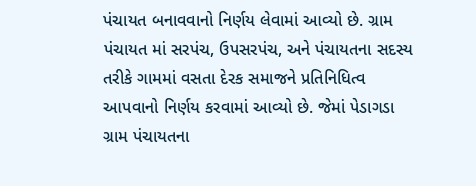પંચાયત બનાવવાનો નિર્ણય લેવામાં આવ્યો છે. ગ્રામ પંચાયત માં સરપંચ, ઉપસરપંચ, અને પંચાયતના સદસ્ય તરીકે ગામમાં વસતા દેરક સમાજને પ્રતિનિધિત્વ આપવાનો નિર્ણય કરવામાં આવ્યો છે. જેમાં પેડાગડા ગ્રામ પંચાયતના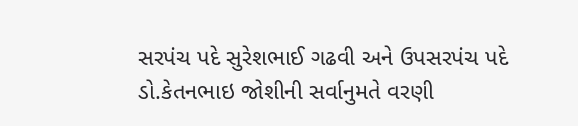સરપંચ પદે સુરેશભાઈ ગઢવી અને ઉપસરપંચ પદે ડો.કેતનભાઇ જોશીની સર્વાનુમતે વરણી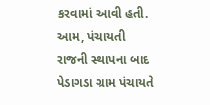કરવામાં આવી હતી.
આમ, પંચાયતી રાજની સ્થાપના બાદ પેડાગડા ગ્રામ પંચાયતે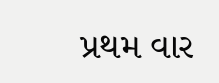પ્રથમ વાર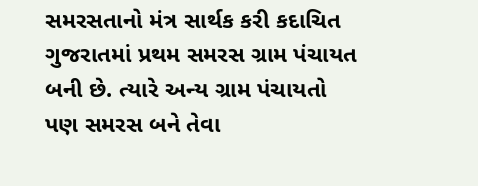સમરસતાનો મંત્ર સાર્થક કરી કદાચિત ગુજરાતમાં પ્રથમ સમરસ ગ્રામ પંચાયત બની છે. ત્યારે અન્ય ગ્રામ પંચાયતો પણ સમરસ બને તેવા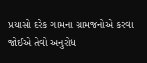પ્રયાસો દરેક ગામના ગ્રામજનોએ કરવા જોઈએ તેવો અનુરોધ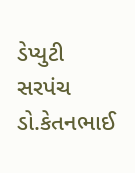ડેપ્યુટી સરપંચ ડો.કેતનભાઈ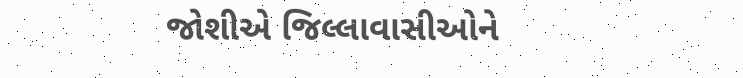જોશીએ જિલ્લાવાસીઓને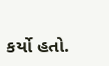કર્યો હતો.